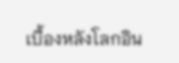เบื้องหลังโลกอิน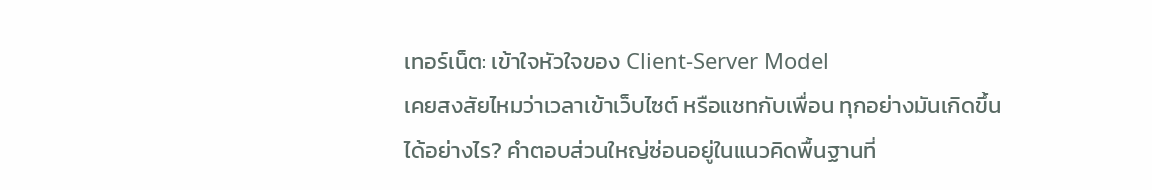เทอร์เน็ต: เข้าใจหัวใจของ Client-Server Model
เคยสงสัยไหมว่าเวลาเข้าเว็บไซต์ หรือแชทกับเพื่อน ทุกอย่างมันเกิดขึ้นได้อย่างไร? คำตอบส่วนใหญ่ซ่อนอยู่ในแนวคิดพื้นฐานที่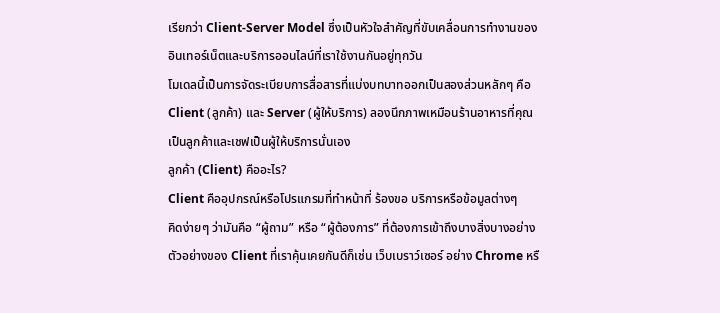เรียกว่า Client-Server Model ซึ่งเป็นหัวใจสำคัญที่ขับเคลื่อนการทำงานของอินเทอร์เน็ตและบริการออนไลน์ที่เราใช้งานกันอยู่ทุกวัน
โมเดลนี้เป็นการจัดระเบียบการสื่อสารที่แบ่งบทบาทออกเป็นสองส่วนหลักๆ คือ Client (ลูกค้า) และ Server (ผู้ให้บริการ) ลองนึกภาพเหมือนร้านอาหารที่คุณเป็นลูกค้าและเชฟเป็นผู้ให้บริการนั่นเอง
ลูกค้า (Client) คืออะไร?
Client คืออุปกรณ์หรือโปรแกรมที่ทำหน้าที่ ร้องขอ บริการหรือข้อมูลต่างๆ
คิดง่ายๆ ว่ามันคือ “ผู้ถาม” หรือ “ผู้ต้องการ” ที่ต้องการเข้าถึงบางสิ่งบางอย่าง
ตัวอย่างของ Client ที่เราคุ้นเคยกันดีก็เช่น เว็บเบราว์เซอร์ อย่าง Chrome หรื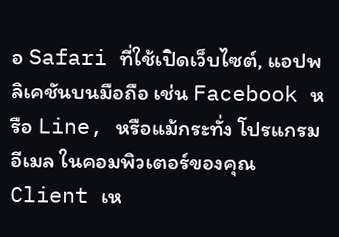อ Safari ที่ใช้เปิดเว็บไซต์, แอปพลิเคชันบนมือถือ เช่น Facebook หรือ Line, หรือแม้กระทั่ง โปรแกรมอีเมล ในคอมพิวเตอร์ของคุณ
Client เห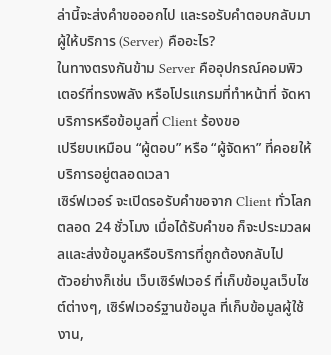ล่านี้จะส่งคำขอออกไป และรอรับคำตอบกลับมา
ผู้ให้บริการ (Server) คืออะไร?
ในทางตรงกันข้าม Server คืออุปกรณ์คอมพิวเตอร์ที่ทรงพลัง หรือโปรแกรมที่ทำหน้าที่ จัดหา บริการหรือข้อมูลที่ Client ร้องขอ
เปรียบเหมือน “ผู้ตอบ” หรือ “ผู้จัดหา” ที่คอยให้บริการอยู่ตลอดเวลา
เซิร์ฟเวอร์ จะเปิดรอรับคำขอจาก Client ทั่วโลกตลอด 24 ชั่วโมง เมื่อได้รับคำขอ ก็จะประมวลผลและส่งข้อมูลหรือบริการที่ถูกต้องกลับไป
ตัวอย่างก็เช่น เว็บเซิร์ฟเวอร์ ที่เก็บข้อมูลเว็บไซต์ต่างๆ, เซิร์ฟเวอร์ฐานข้อมูล ที่เก็บข้อมูลผู้ใช้งาน,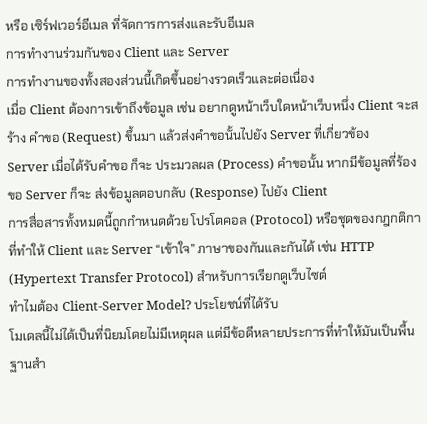หรือ เซิร์ฟเวอร์อีเมล ที่จัดการการส่งและรับอีเมล
การทำงานร่วมกันของ Client และ Server
การทำงานของทั้งสองส่วนนี้เกิดขึ้นอย่างรวดเร็วและต่อเนื่อง
เมื่อ Client ต้องการเข้าถึงข้อมูล เช่น อยากดูหน้าเว็บใดหน้าเว็บหนึ่ง Client จะสร้าง คำขอ (Request) ขึ้นมา แล้วส่งคำขอนั้นไปยัง Server ที่เกี่ยวข้อง
Server เมื่อได้รับคำขอ ก็จะ ประมวลผล (Process) คำขอนั้น หากมีข้อมูลที่ร้องขอ Server ก็จะ ส่งข้อมูลตอบกลับ (Response) ไปยัง Client
การสื่อสารทั้งหมดนี้ถูกกำหนดด้วย โปรโตคอล (Protocol) หรือชุดของกฎกติกาที่ทำให้ Client และ Server “เข้าใจ” ภาษาของกันและกันได้ เช่น HTTP (Hypertext Transfer Protocol) สำหรับการเรียกดูเว็บไซต์
ทำไมต้อง Client-Server Model? ประโยชน์ที่ได้รับ
โมเดลนี้ไม่ได้เป็นที่นิยมโดยไม่มีเหตุผล แต่มีข้อดีหลายประการที่ทำให้มันเป็นพื้นฐานสำ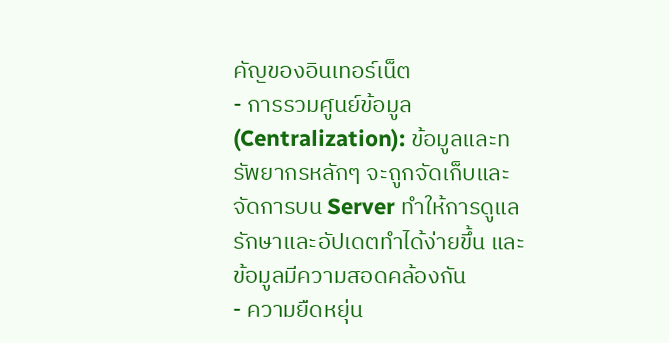คัญของอินเทอร์เน็ต
- การรวมศูนย์ข้อมูล (Centralization): ข้อมูลและทรัพยากรหลักๆ จะถูกจัดเก็บและจัดการบน Server ทำให้การดูแลรักษาและอัปเดตทำได้ง่ายขึ้น และข้อมูลมีความสอดคล้องกัน
- ความยืดหยุ่น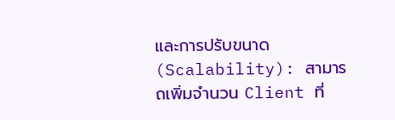และการปรับขนาด (Scalability): สามารถเพิ่มจำนวน Client ที่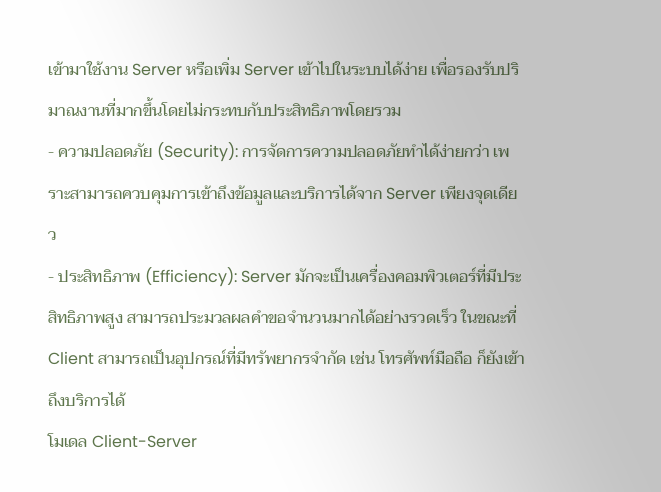เข้ามาใช้งาน Server หรือเพิ่ม Server เข้าไปในระบบได้ง่าย เพื่อรองรับปริมาณงานที่มากขึ้นโดยไม่กระทบกับประสิทธิภาพโดยรวม
- ความปลอดภัย (Security): การจัดการความปลอดภัยทำได้ง่ายกว่า เพราะสามารถควบคุมการเข้าถึงข้อมูลและบริการได้จาก Server เพียงจุดเดียว
- ประสิทธิภาพ (Efficiency): Server มักจะเป็นเครื่องคอมพิวเตอร์ที่มีประสิทธิภาพสูง สามารถประมวลผลคำขอจำนวนมากได้อย่างรวดเร็ว ในขณะที่ Client สามารถเป็นอุปกรณ์ที่มีทรัพยากรจำกัด เช่น โทรศัพท์มือถือ ก็ยังเข้าถึงบริการได้
โมเดล Client-Server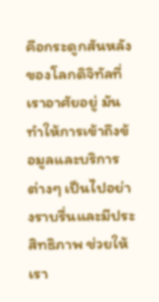คือกระดูกสันหลังของโลกดิจิทัลที่เราอาศัยอยู่ มันทำให้การเข้าถึงข้อมูลและบริการต่างๆ เป็นไปอย่างราบรื่นและมีประสิทธิภาพ ช่วยให้เรา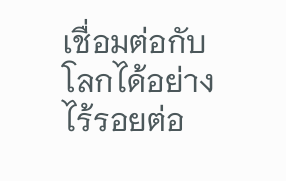เชื่อมต่อกับโลกได้อย่างไร้รอยต่อ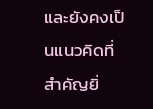และยังคงเป็นแนวคิดที่สำคัญยิ่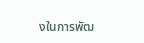งในการพัฒ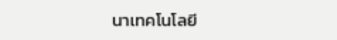นาเทคโนโลยี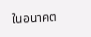ในอนาคต